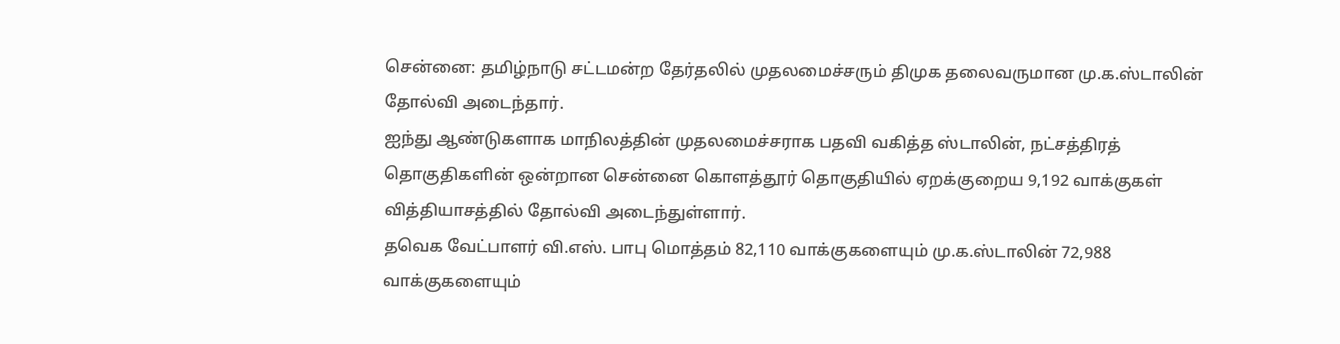சென்னை: தமிழ்நாடு சட்டமன்ற தேர்தலில் முதலமைச்சரும் திமுக தலைவருமான மு.க.ஸ்டாலின் தோல்வி அடைந்தார்.
ஐந்து ஆண்டுகளாக மாநிலத்தின் முதலமைச்சராக பதவி வகித்த ஸ்டாலின், நட்சத்திரத் தொகுதிகளின் ஒன்றான சென்னை கொளத்தூர் தொகுதியில் ஏறக்குறைய 9,192 வாக்குகள் வித்தியாசத்தில் தோல்வி அடைந்துள்ளார்.
தவெக வேட்பாளர் வி.எஸ். பாபு மொத்தம் 82,110 வாக்குகளையும் மு.க.ஸ்டாலின் 72,988 வாக்குகளையும்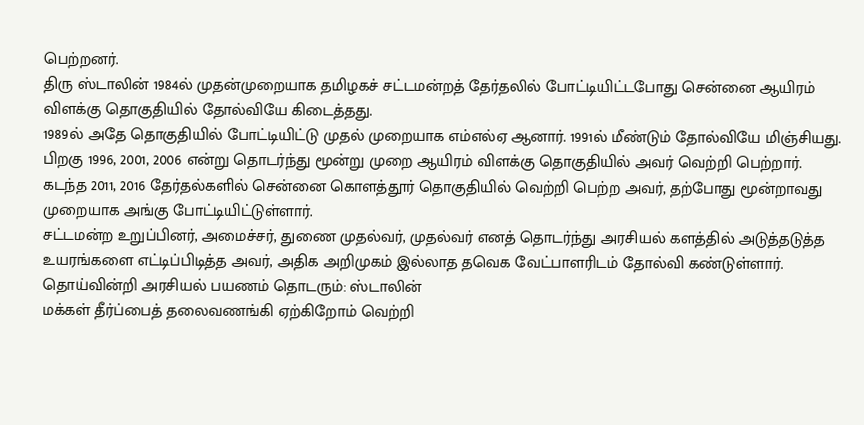பெற்றனர்.
திரு ஸ்டாலின் 1984ல் முதன்முறையாக தமிழகச் சட்டமன்றத் தேர்தலில் போட்டியிட்டபோது சென்னை ஆயிரம் விளக்கு தொகுதியில் தோல்வியே கிடைத்தது.
1989ல் அதே தொகுதியில் போட்டியிட்டு முதல் முறையாக எம்எல்ஏ ஆனார். 1991ல் மீண்டும் தோல்வியே மிஞ்சியது. பிறகு 1996, 2001, 2006 என்று தொடர்ந்து மூன்று முறை ஆயிரம் விளக்கு தொகுதியில் அவர் வெற்றி பெற்றார்.
கடந்த 2011, 2016 தேர்தல்களில் சென்னை கொளத்தூர் தொகுதியில் வெற்றி பெற்ற அவர், தற்போது மூன்றாவது முறையாக அங்கு போட்டியிட்டுள்ளார்.
சட்டமன்ற உறுப்பினர், அமைச்சர், துணை முதல்வர், முதல்வர் எனத் தொடர்ந்து அரசியல் களத்தில் அடுத்தடுத்த உயரங்களை எட்டிப்பிடித்த அவர், அதிக அறிமுகம் இல்லாத தவெக வேட்பாளரிடம் தோல்வி கண்டுள்ளார்.
தொய்வின்றி அரசியல் பயணம் தொடரும்: ஸ்டாலின்
மக்கள் தீர்ப்பைத் தலைவணங்கி ஏற்கிறோம் வெற்றி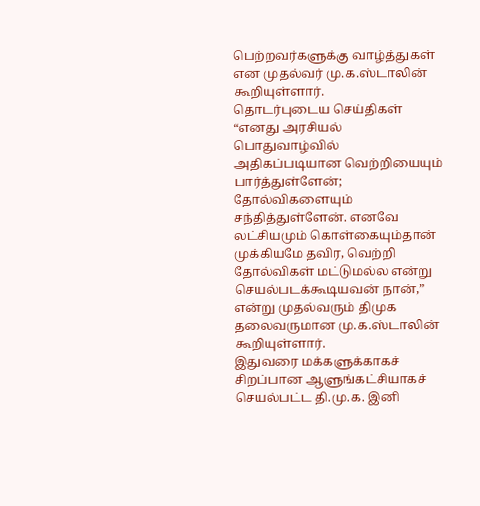பெற்றவர்களுக்கு வாழ்த்துகள் என முதல்வர் மு.க.ஸ்டாலின் கூறியுள்ளார்.
தொடர்புடைய செய்திகள்
“எனது அரசியல் பொதுவாழ்வில் அதிகப்படியான வெற்றியையும் பார்த்துள்ளேன்; தோல்விகளையும் சந்தித்துள்ளேன். எனவே லட்சியமும் கொள்கையும்தான் முக்கியமே தவிர, வெற்றி தோல்விகள் மட்டுமல்ல என்று செயல்படக்கூடியவன் நான்,” என்று முதல்வரும் திமுக தலைவருமான மு.க.ஸ்டாலின் கூறியுள்ளார்.
இதுவரை மக்களுக்காகச் சிறப்பான ஆளுங்கட்சியாகச் செயல்பட்ட தி.மு.க. இனி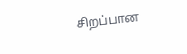சிறப்பான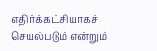எதிர்க்கட்சியாகச் செயல்படும் என்றும்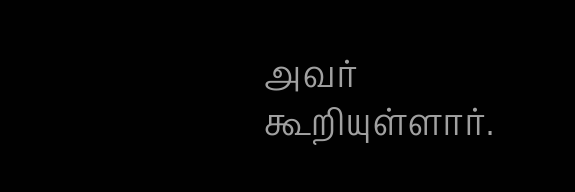அவர் கூறியுள்ளார்.